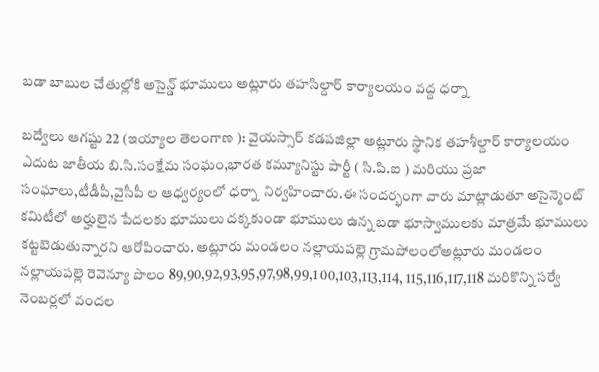బడా బాబుల చేతుల్లోకి అసైన్డ్‌ భూములు అట్లూరు తహసిల్దార్‌ కార్యాలయం వద్ద ధర్నా

బద్వేలు ఆగష్టు 22 (ఇయ్యాల తెలంగాణ ): వైయస్సార్‌ కడపజిల్లా అట్లూరు స్థానిక తహశీల్దార్‌ కార్యాలయం ఎదుట జాతీయ బి.సి.సంక్షేమ సంఘం,భారత కమ్యూనిస్టు పార్టీ ( సి.పి.ఐ ) మరియు ప్రజా సంఘాలు,టీడీపీ,వైసీపీ ల ఆధ్వర్యంలో ధర్నా  నిర్వహించారు.ఈ సందర్భంగా వారు మాట్లాడుతూ అసైన్మెంట్‌ కమిటీలో అర్హులైన పేదలకు భూములు దక్కకుండా భూములు ఉన్న బడా భూస్వాములకు మాత్రమే భూములు కట్టబెడుతున్నారని ఆరోపించారు. అట్లూరు మండలం నల్లాయపల్లె గ్రామపోలంలోఅట్లూరు మండలం నల్లాయపల్లె రెవెన్యూ పొలం 89,90,92,93,95,97,98,99,1 00,103,113,114, 115,116,117,118 మరికొన్ని సర్వే నెంబర్లలో వందల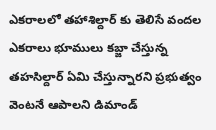ఎకరాలలో తహాశిల్దార్‌ కు తెలిసే వందల ఎకరాలు భూములు కబ్జా చేస్తున్న తహసిల్దార్‌ ఏమి చేస్తున్నారని ప్రభుత్వం వెంటనే ఆపాలని డిమాండ్‌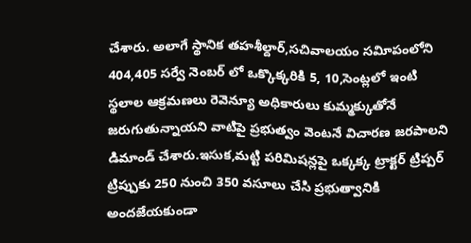చేశారు. అలాగే స్థానిక తహశీల్దార్‌,సచివాలయం సవిూపంలోని 404,405 సర్వే నెంబర్‌ లో ఒక్కొక్కరికి 5, 10,సెంట్లలో ఇంటి స్థలాల ఆక్రమణలు రెవెన్యూ అధికారులు కుమ్మక్కుతోనే జరుగుతున్నాయని వాటిపై ప్రభుత్వం వెంటనే విచారణ జరపాలని డిమాండ్‌ చేశారు.ఇసుక,మట్టి పరిమిషన్లపై ఒక్కక్క ట్రాక్టర్‌ ట్రిప్పర్‌  ట్రిప్పుకు 250 నుంచి 350 వసూలు చేసి ప్రభుత్వానికి అందజేయకుండా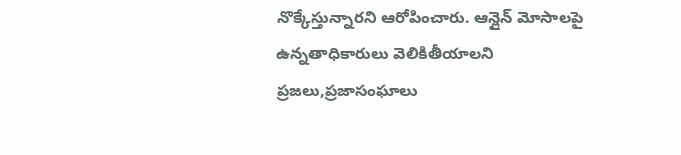నొక్కేస్తున్నారని ఆరోపించారు. ఆన్లైన్‌ మోసాలపై ఉన్నతాధికారులు వెలికితీయాలని  ప్రజలు,ప్రజాసంఘాలు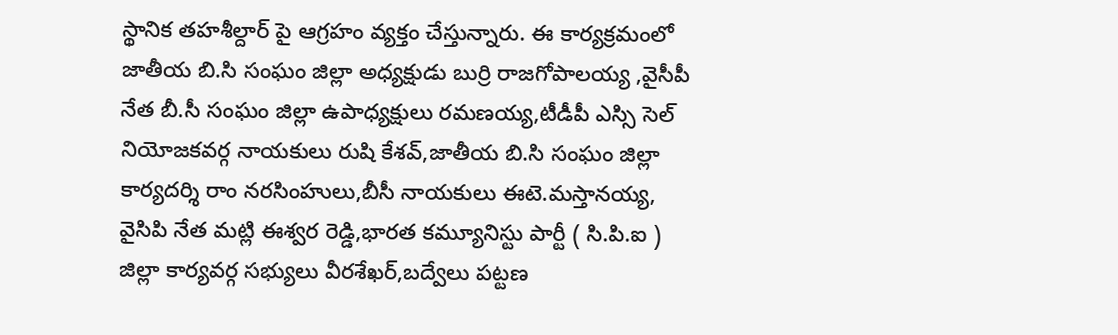స్థానిక తహశీల్దార్‌ పై ఆగ్రహం వ్యక్తం చేస్తున్నారు. ఈ కార్యక్రమంలో జాతీయ బి.సి సంఘం జిల్లా అధ్యక్షుడు బుర్రి రాజగోపాలయ్య ,వైసీపీ నేత బీ.సీ సంఘం జిల్లా ఉపాధ్యక్షులు రమణయ్య,టీడీపీ ఎస్సి సెల్‌ నియోజకవర్గ నాయకులు రుషి కేశవ్‌,జాతీయ బి.సి సంఘం జిల్లా కార్యదర్శి రాం నరసింహులు,బీసీ నాయకులు ఈటె.మస్తానయ్య, వైసిపి నేత మట్లి ఈశ్వర రెడ్డి,భారత కమ్యూనిస్టు పార్టీ ( సి.పి.ఐ ) జిల్లా కార్యవర్గ సభ్యులు వీరశేఖర్‌,బద్వేలు పట్టణ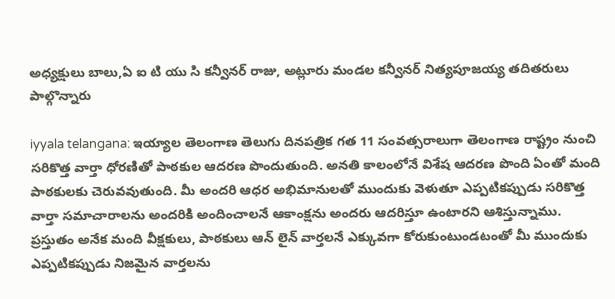అధ్యక్షులు బాలు,ఏ ఐ టి యు సి కన్వీనర్‌ రాజు, అట్లూరు మండల కన్వీనర్‌ నిత్యపూజయ్య తదితరులు  పాల్గొన్నారు

iyyala telangana: ఇయ్యాల తెలంగాణ తెలుగు దినపత్రిక గత 11 సంవత్సరాలుగా తెలంగాణ రాష్ట్రం నుంచి సరికొత్త వార్తా ధోరణితో పాఠకుల ఆదరణ పొందుతుంది. అనతి కాలంలోనే విశేష ఆదరణ పొంది ఏంతో మంది పాఠకులకు చెరువవుతుంది. మీ అందరి ఆధర అభిమానులతో ముందుకు వెళుతూ ఎప్పటికప్పుడు సరికొత్త వార్తా సమాచారాలను అందరికి అందించాలనే ఆకాంక్షను అందరు ఆదరిస్తూ ఉంటారని ఆశిస్తున్నాము. ప్రస్తుతం అనేక మంది వీక్షకులు, పాఠకులు ఆన్ లైన్ వార్తలనే ఎక్కువగా కోరుకుంటుండటంతో మీ ముందుకు ఎప్పటికప్పుడు నిజమైన వార్తలను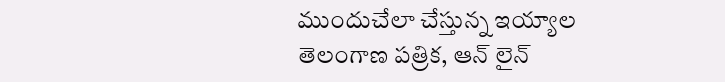ముందుచేలా చేస్తున్న ఇయ్యాల తెలంగాణ పత్రిక, ఆన్ లైన్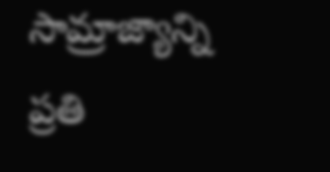సామ్రాజ్యాన్ని ప్రతి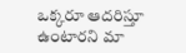ఒక్కరూ ఆదరిస్తూ ఉంటారని మా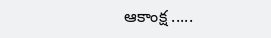ఆకాంక్ష .....